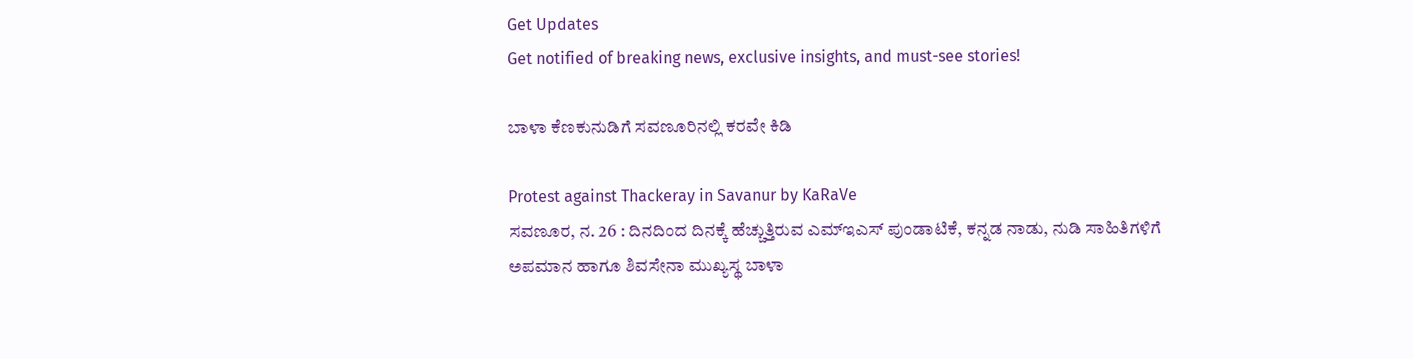Get Updates
Get notified of breaking news, exclusive insights, and must-see stories!

ಬಾಳಾ ಕೆಣಕುನುಡಿಗೆ ಸವಣೂರಿನಲ್ಲಿ ಕರವೇ ಕಿಡಿ

Protest against Thackeray in Savanur by KaRaVe
ಸವಣೂರ, ನ. 26 : ದಿನದಿಂದ ದಿನಕ್ಕೆ ಹೆಚ್ಚುತ್ತಿರುವ ಎಮ್ಇಎಸ್ ಪುಂಡಾಟಿಕೆ, ಕನ್ನಡ ನಾಡು, ನುಡಿ ಸಾಹಿತಿಗಳಿಗೆ ಅಪಮಾನ ಹಾಗೂ ಶಿವಸೇನಾ ಮುಖ್ಯಸ್ಥ ಬಾಳಾ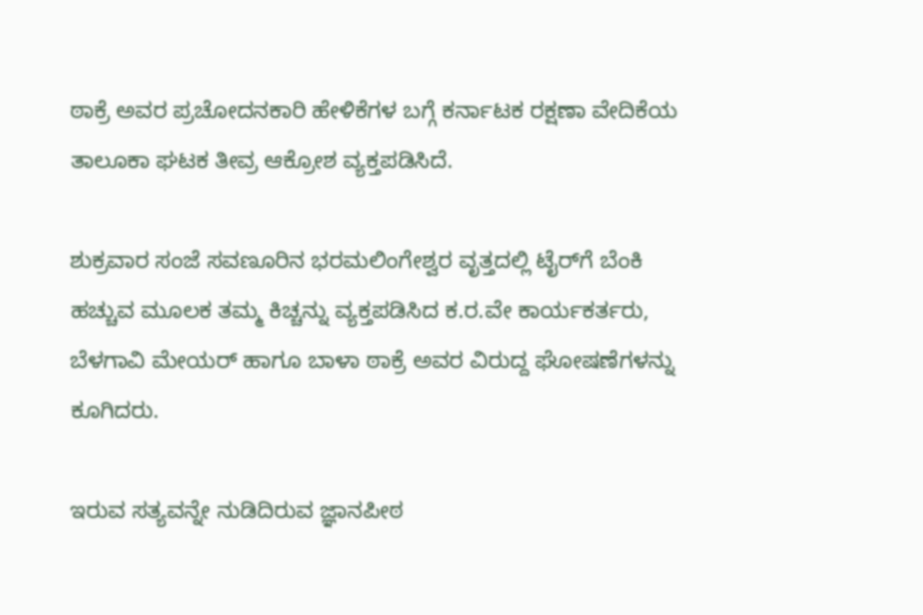ಠಾಕ್ರೆ ಅವರ ಪ್ರಚೋದನಕಾರಿ ಹೇಳಿಕೆಗಳ ಬಗ್ಗೆ ಕರ್ನಾಟಕ ರಕ್ಷಣಾ ವೇದಿಕೆಯ ತಾಲೂಕಾ ಘಟಕ ತೀವ್ರ ಆಕ್ರೋಶ ವ್ಯಕ್ತಪಡಿಸಿದೆ.

ಶುಕ್ರವಾರ ಸಂಜೆ ಸವಣೂರಿನ ಭರಮಲಿಂಗೇಶ್ವರ ವೃತ್ತದಲ್ಲಿ ಟೈರ್‌ಗೆ ಬೆಂಕಿ ಹಚ್ಚುವ ಮೂಲಕ ತಮ್ಮ ಕಿಚ್ಚನ್ನು ವ್ಯಕ್ತಪಡಿಸಿದ ಕ.ರ.ವೇ ಕಾರ್ಯಕರ್ತರು, ಬೆಳಗಾವಿ ಮೇಯರ್ ಹಾಗೂ ಬಾಳಾ ಠಾಕ್ರೆ ಅವರ ವಿರುದ್ದ ಘೋಷಣೆಗಳನ್ನು ಕೂಗಿದರು.

ಇರುವ ಸತ್ಯವನ್ನೇ ನುಡಿದಿರುವ ಜ್ಞಾನಪೀಠ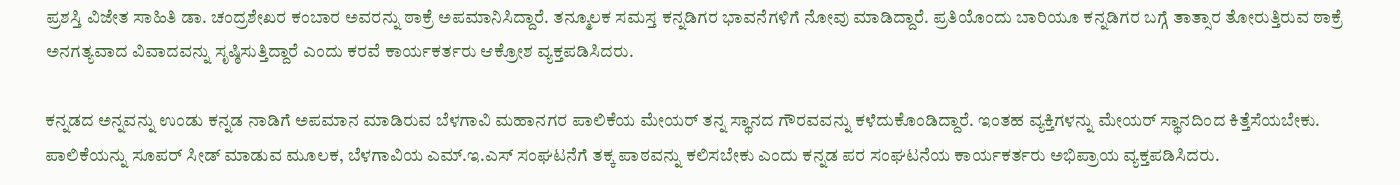ಪ್ರಶಸ್ತಿ ವಿಜೇತ ಸಾಹಿತಿ ಡಾ. ಚಂದ್ರಶೇಖರ ಕಂಬಾರ ಅವರನ್ನು ಠಾಕ್ರೆ ಅಪಮಾನಿಸಿದ್ದಾರೆ. ತನ್ಮೂಲಕ ಸಮಸ್ತ ಕನ್ನಡಿಗರ ಭಾವನೆಗಳಿಗೆ ನೋವು ಮಾಡಿದ್ದಾರೆ. ಪ್ರತಿಯೊಂದು ಬಾರಿಯೂ ಕನ್ನಡಿಗರ ಬಗ್ಗೆ ತಾತ್ಸಾರ ತೋರುತ್ತಿರುವ ಠಾಕ್ರೆ ಅನಗತ್ಯವಾದ ವಿವಾದವನ್ನು ಸೃಷ್ಠಿಸುತ್ತಿದ್ದಾರೆ ಎಂದು ಕರವೆ ಕಾರ್ಯಕರ್ತರು ಆಕ್ರೋಶ ವ್ಯಕ್ತಪಡಿಸಿದರು.

ಕನ್ನಡದ ಅನ್ನವನ್ನು ಉಂಡು ಕನ್ನಡ ನಾಡಿಗೆ ಅಪಮಾನ ಮಾಡಿರುವ ಬೆಳಗಾವಿ ಮಹಾನಗರ ಪಾಲಿಕೆಯ ಮೇಯರ್ ತನ್ನ ಸ್ಥಾನದ ಗೌರವವನ್ನು ಕಳೆದುಕೊಂಡಿದ್ದಾರೆ. ಇಂತಹ ವ್ಯಕ್ತಿಗಳನ್ನು ಮೇಯರ್ ಸ್ಥಾನದಿಂದ ಕಿತ್ತೆಸೆಯಬೇಕು. ಪಾಲಿಕೆಯನ್ನು ಸೂಪರ್ ಸೀಡ್ ಮಾಡುವ ಮೂಲಕ, ಬೆಳಗಾವಿಯ ಎಮ್.ಇ.ಎಸ್ ಸಂಘಟನೆಗೆ ತಕ್ಕ ಪಾಠವನ್ನು ಕಲಿಸಬೇಕು ಎಂದು ಕನ್ನಡ ಪರ ಸಂಘಟನೆಯ ಕಾರ್ಯಕರ್ತರು ಅಭಿಪ್ರಾಯ ವ್ಯಕ್ತಪಡಿಸಿದರು.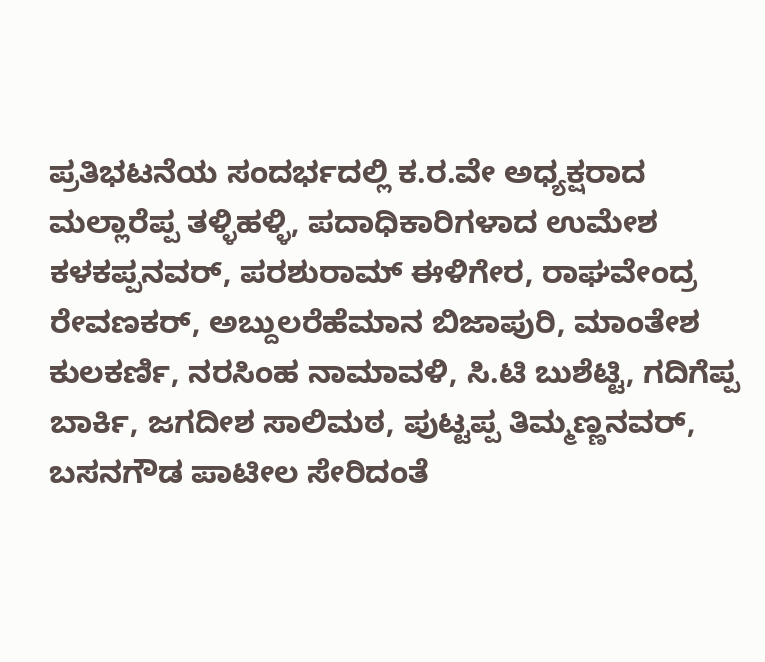ಪ್ರತಿಭಟನೆಯ ಸಂದರ್ಭದಲ್ಲಿ ಕ.ರ.ವೇ ಅಧ್ಯಕ್ಷರಾದ ಮಲ್ಲಾರೆಪ್ಪ ತಳ್ಳಿಹಳ್ಳಿ, ಪದಾಧಿಕಾರಿಗಳಾದ ಉಮೇಶ ಕಳಕಪ್ಪನವರ್, ಪರಶುರಾಮ್ ಈಳಿಗೇರ, ರಾಘವೇಂದ್ರ ರೇವಣಕರ್, ಅಬ್ದುಲರೆಹೆಮಾನ ಬಿಜಾಪುರಿ, ಮಾಂತೇಶ ಕುಲಕರ್ಣಿ, ನರಸಿಂಹ ನಾಮಾವಳಿ, ಸಿ.ಟಿ ಬುಶೆಟ್ಟಿ, ಗದಿಗೆಪ್ಪ ಬಾರ್ಕಿ, ಜಗದೀಶ ಸಾಲಿಮಠ, ಪುಟ್ಟಪ್ಪ ತಿಮ್ಮಣ್ಣನವರ್, ಬಸನಗೌಡ ಪಾಟೀಲ ಸೇರಿದಂತೆ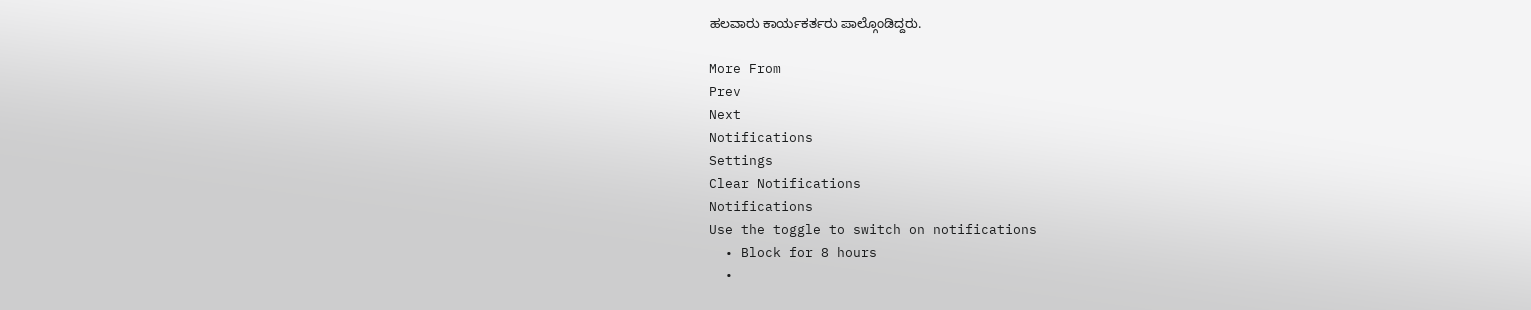ಹಲವಾರು ಕಾರ್ಯಕರ್ತರು ಪಾಲ್ಗೊಂಡಿದ್ದರು.

More From
Prev
Next
Notifications
Settings
Clear Notifications
Notifications
Use the toggle to switch on notifications
  • Block for 8 hours
  •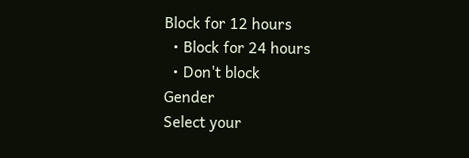Block for 12 hours
  • Block for 24 hours
  • Don't block
Gender
Select your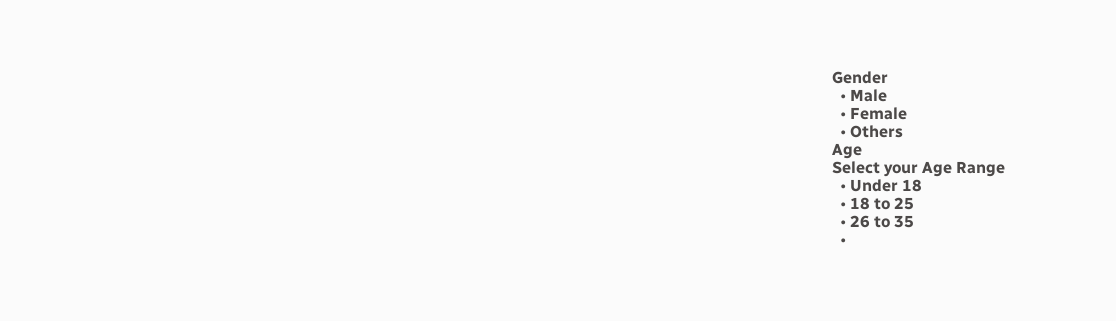Gender
  • Male
  • Female
  • Others
Age
Select your Age Range
  • Under 18
  • 18 to 25
  • 26 to 35
  •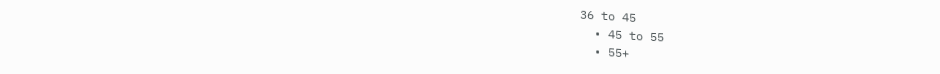36 to 45
  • 45 to 55
  • 55+